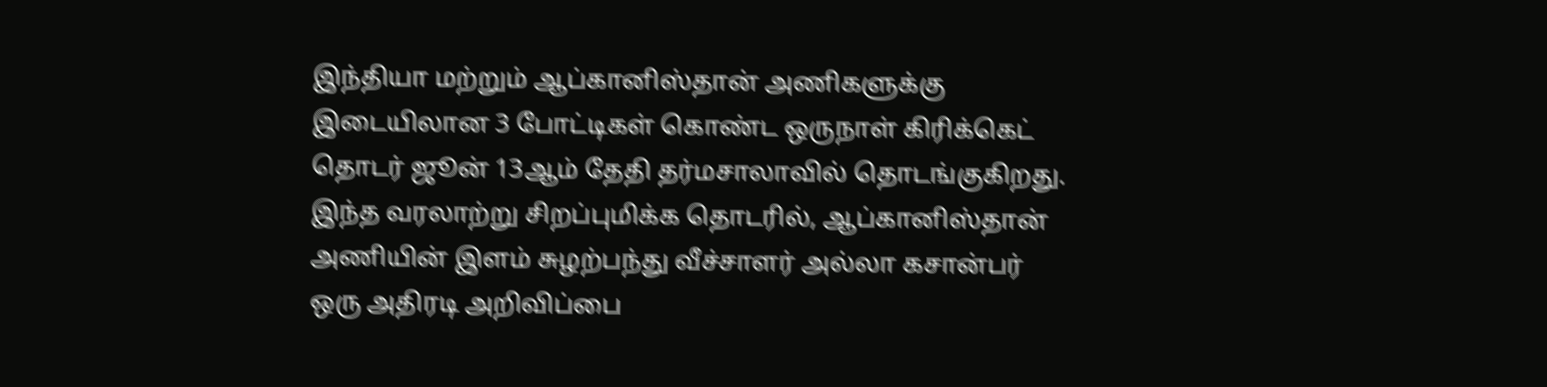இந்தியா மற்றும் ஆப்கானிஸ்தான் அணிகளுக்கு இடையிலான 3 போட்டிகள் கொண்ட ஒருநாள் கிரிக்கெட் தொடர் ஜூன் 13ஆம் தேதி தர்மசாலாவில் தொடங்குகிறது. இந்த வரலாற்று சிறப்புமிக்க தொடரில், ஆப்கானிஸ்தான் அணியின் இளம் சுழற்பந்து வீச்சாளர் அல்லா கசான்பர் ஒரு அதிரடி அறிவிப்பை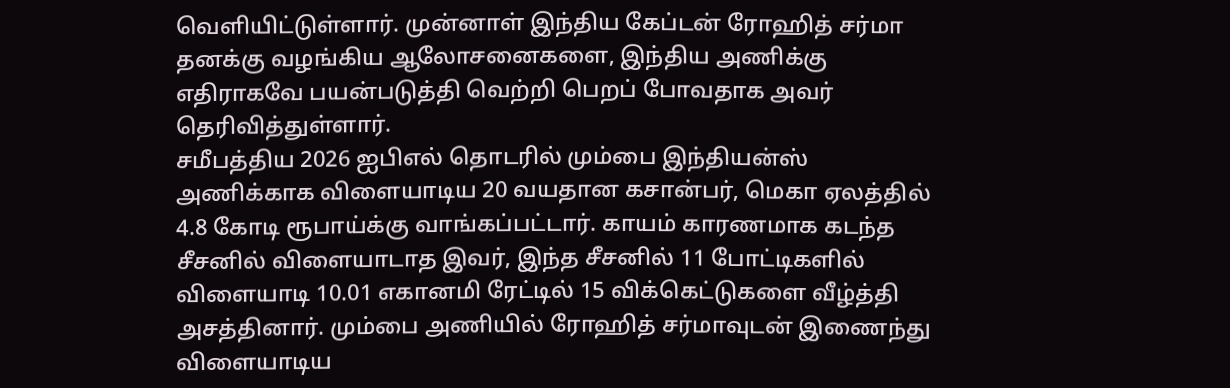வெளியிட்டுள்ளார். முன்னாள் இந்திய கேப்டன் ரோஹித் சர்மா தனக்கு வழங்கிய ஆலோசனைகளை, இந்திய அணிக்கு எதிராகவே பயன்படுத்தி வெற்றி பெறப் போவதாக அவர் தெரிவித்துள்ளார்.
சமீபத்திய 2026 ஐபிஎல் தொடரில் மும்பை இந்தியன்ஸ் அணிக்காக விளையாடிய 20 வயதான கசான்பர், மெகா ஏலத்தில் 4.8 கோடி ரூபாய்க்கு வாங்கப்பட்டார். காயம் காரணமாக கடந்த சீசனில் விளையாடாத இவர், இந்த சீசனில் 11 போட்டிகளில் விளையாடி 10.01 எகானமி ரேட்டில் 15 விக்கெட்டுகளை வீழ்த்தி அசத்தினார். மும்பை அணியில் ரோஹித் சர்மாவுடன் இணைந்து விளையாடிய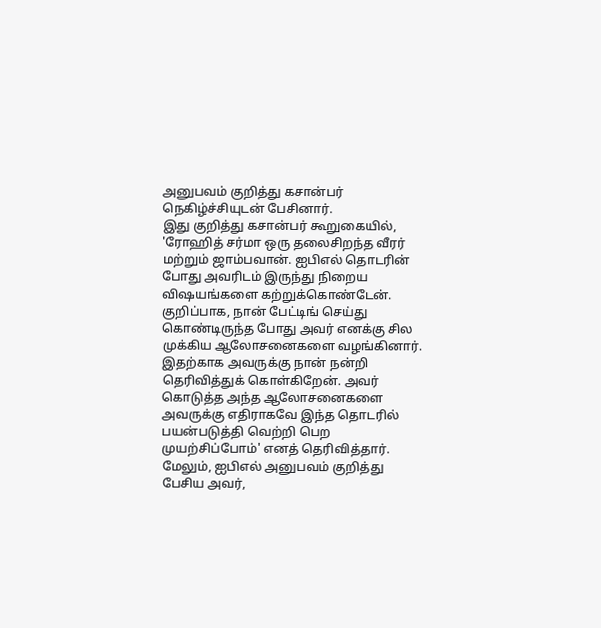அனுபவம் குறித்து கசான்பர் நெகிழ்ச்சியுடன் பேசினார்.
இது குறித்து கசான்பர் கூறுகையில், 'ரோஹித் சர்மா ஒரு தலைசிறந்த வீரர் மற்றும் ஜாம்பவான். ஐபிஎல் தொடரின் போது அவரிடம் இருந்து நிறைய விஷயங்களை கற்றுக்கொண்டேன். குறிப்பாக, நான் பேட்டிங் செய்து கொண்டிருந்த போது அவர் எனக்கு சில முக்கிய ஆலோசனைகளை வழங்கினார். இதற்காக அவருக்கு நான் நன்றி தெரிவித்துக் கொள்கிறேன். அவர் கொடுத்த அந்த ஆலோசனைகளை அவருக்கு எதிராகவே இந்த தொடரில் பயன்படுத்தி வெற்றி பெற முயற்சிப்போம்' எனத் தெரிவித்தார். மேலும், ஐபிஎல் அனுபவம் குறித்து பேசிய அவர்,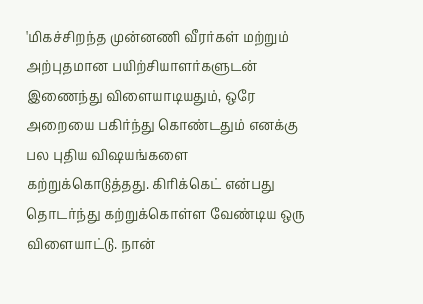'மிகச்சிறந்த முன்னணி வீரர்கள் மற்றும் அற்புதமான பயிற்சியாளர்களுடன் இணைந்து விளையாடியதும், ஒரே அறையை பகிர்ந்து கொண்டதும் எனக்கு பல புதிய விஷயங்களை கற்றுக்கொடுத்தது. கிரிக்கெட் என்பது தொடர்ந்து கற்றுக்கொள்ள வேண்டிய ஒரு விளையாட்டு. நான்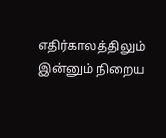எதிர்காலத்திலும் இன்னும் நிறைய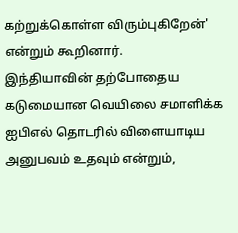கற்றுக்கொள்ள விரும்புகிறேன்' என்றும் கூறினார்.
இந்தியாவின் தற்போதைய கடுமையான வெயிலை சமாளிக்க ஐபிஎல் தொடரில் விளையாடிய அனுபவம் உதவும் என்றும்,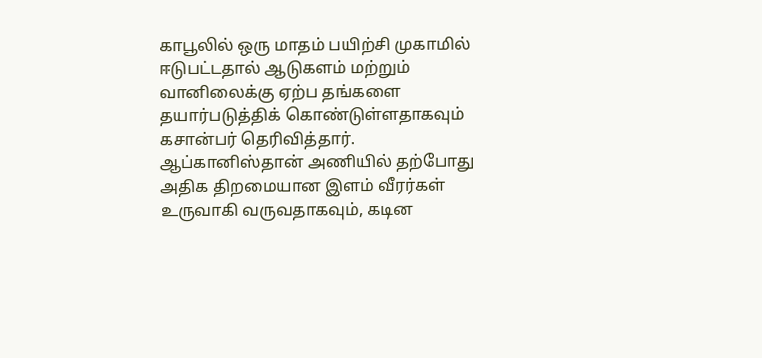காபூலில் ஒரு மாதம் பயிற்சி முகாமில் ஈடுபட்டதால் ஆடுகளம் மற்றும் வானிலைக்கு ஏற்ப தங்களை தயார்படுத்திக் கொண்டுள்ளதாகவும் கசான்பர் தெரிவித்தார். ஆப்கானிஸ்தான் அணியில் தற்போது அதிக திறமையான இளம் வீரர்கள் உருவாகி வருவதாகவும், கடின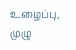உழைப்பு, முழு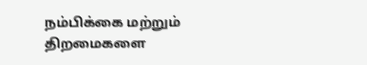நம்பிக்கை மற்றும் திறமைகளை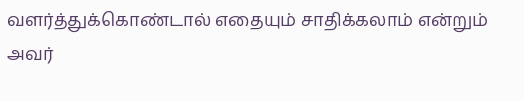வளர்த்துக்கொண்டால் எதையும் சாதிக்கலாம் என்றும் அவர்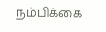நம்பிக்கை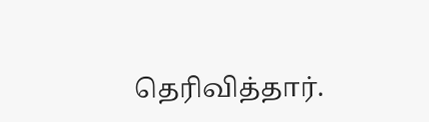தெரிவித்தார்.